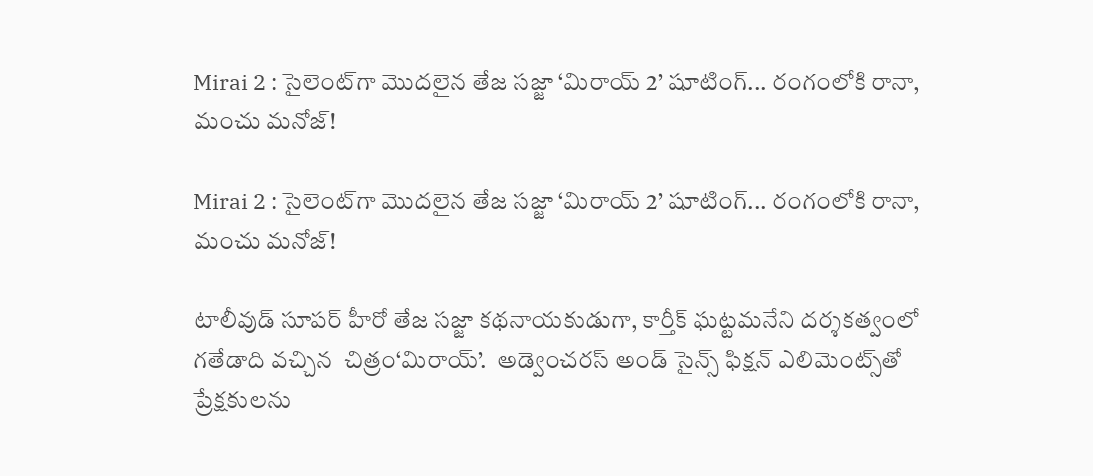Mirai 2 : సైలెంట్‌గా మొదలైన తేజ సజ్జా ‘మిరాయ్ 2’ షూటింగ్... రంగంలోకి రానా, మంచు మనోజ్!

Mirai 2 : సైలెంట్‌గా మొదలైన తేజ సజ్జా ‘మిరాయ్ 2’ షూటింగ్... రంగంలోకి రానా, మంచు మనోజ్!

టాలీవుడ్ సూపర్ హీరో తేజ సజ్జా కథనాయకుడుగా, కార్తీక్ ఘట్టమనేని దర్శకత్వంలో గతేడాది వచ్చిన  చిత్రం‘మిరాయ్’.  అడ్వెంచరస్ అండ్ సైన్స్ ఫిక్షన్ ఎలిమెంట్స్‌తో ప్రేక్షకులను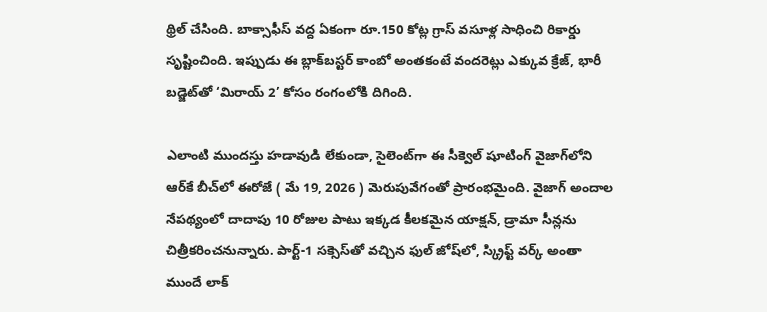థ్రిల్ చేసింది. బాక్సాఫీస్ వద్ద ఏకంగా రూ.150 కోట్ల గ్రాస్ వసూళ్ల సాధించి రికార్డు సృష్టించింది. ఇప్పుడు ఈ బ్లాక్‌బస్టర్ కాంబో అంతకంటే వందరెట్లు ఎక్కువ క్రేజ్, భారీ బడ్జెట్‌తో ‘మిరాయ్ 2’ కోసం రంగంలోకి దిగింది.

ఎలాంటి ముందస్తు హడావుడి లేకుండా, సైలెంట్‌గా ఈ సీక్వెల్ షూటింగ్ వైజాగ్‌లోని ఆర్‌కే బీచ్‌లో ఈరోజే ( మే 19, 2026 ) మెరుపువేగంతో ప్రారంభమైంది. వైజాగ్‌ అందాల నేపథ్యంలో దాదాపు 10 రోజుల పాటు ఇక్కడ కీలకమైన యాక్షన్, డ్రామా సీన్లను చిత్రీకరించనున్నారు. పార్ట్-1 సక్సెస్‌తో వచ్చిన ఫుల్ జోష్‌లో, స్క్రిప్ట్ వర్క్ అంతా ముందే లాక్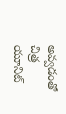అవ్వడంతో చిత్ర యూనిట్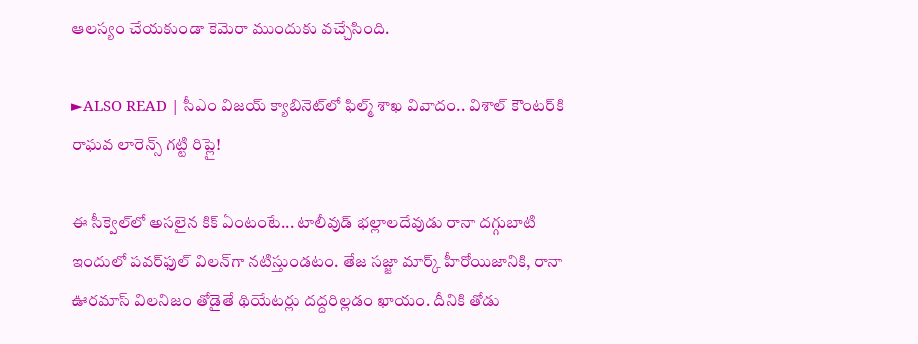ఆలస్యం చేయకుండా కెమెరా ముందుకు వచ్చేసింది.

►ALSO READ | సీఎం విజయ్ క్యాబినెట్‌లో ఫిల్మ్ శాఖ వివాదం.. విశాల్ కౌంటర్‌కి రాఘవ లారెన్స్ గట్టి రిప్లై!

ఈ సీక్వెల్‌లో అసలైన కిక్ ఏంటంటే... టాలీవుడ్ భల్లాలదేవుడు రానా దగ్గుబాటి ఇందులో పవర్‌ఫుల్ విలన్‌గా నటిస్తుండటం. తేజ సజ్జా మార్క్ హీరోయిజానికి, రానా ఊరమాస్ విలనిజం తోడైతే థియేటర్లు దద్దరిల్లడం ఖాయం. దీనికి తోడు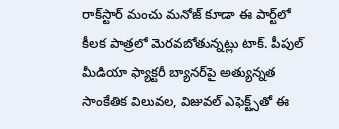రాక్‌స్టార్ మంచు మనోజ్ కూడా ఈ పార్ట్‌లో కీలక పాత్రలో మెరవబోతున్నట్లు టాక్. పీపుల్ మీడియా ఫ్యాక్టరీ బ్యానర్‌పై అత్యున్నత సాంకేతిక విలువల, విజువల్ ఎఫెక్ట్స్‌తో ఈ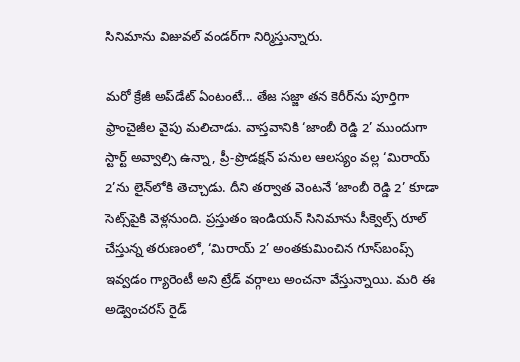సినిమాను విజువల్ వండర్‌గా నిర్మిస్తున్నారు.

మరో క్రేజీ అప్‌డేట్ ఏంటంటే... తేజ సజ్జా తన కెరీర్‌ను పూర్తిగా ఫ్రాంచైజీల వైపు మలిచాడు. వాస్తవానికి ‘జాంబీ రెడ్డి 2’ ముందుగా స్టార్ట్ అవ్వాల్సి ఉన్నా, ప్రీ-ప్రొడక్షన్ పనుల ఆలస్యం వల్ల ‘మిరాయ్ 2’ను లైన్‌లోకి తెచ్చాడు. దీని తర్వాత వెంటనే ‘జాంబీ రెడ్డి 2’ కూడా సెట్స్‌పైకి వెళ్లనుంది. ప్రస్తుతం ఇండియన్ సినిమాను సీక్వెల్స్ రూల్ చేస్తున్న తరుణంలో, ‘మిరాయ్ 2’ అంతకుమించిన గూస్‌బంప్స్ ఇవ్వడం గ్యారెంటీ అని ట్రేడ్ వర్గాలు అంచనా వేస్తున్నాయి. మరి ఈ అడ్వెంచరస్ రైడ్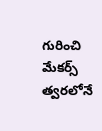గురించి మేకర్స్ త్వరలోనే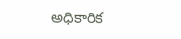అధికారిక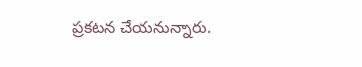ప్రకటన చేయనున్నారు.